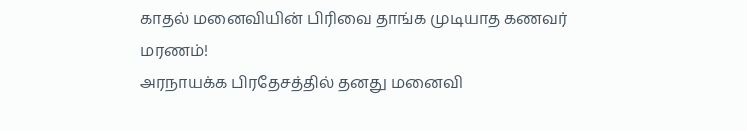காதல் மனைவியின் பிரிவை தாங்க முடியாத கணவர் மரணம்!
அரநாயக்க பிரதேசத்தில் தனது மனைவி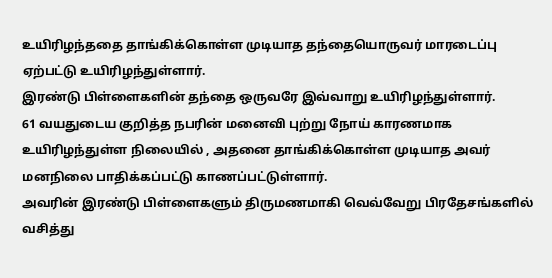உயிரிழந்ததை தாங்கிக்கொள்ள முடியாத தந்தையொருவர் மாரடைப்பு ஏற்பட்டு உயிரிழந்துள்ளார்.
இரண்டு பிள்ளைகளின் தந்தை ஒருவரே இவ்வாறு உயிரிழந்துள்ளார்.
61 வயதுடைய குறித்த நபரின் மனைவி புற்று நோய் காரணமாக உயிரிழந்துள்ள நிலையில் , அதனை தாங்கிக்கொள்ள முடியாத அவர் மனநிலை பாதிக்கப்பட்டு காணப்பட்டுள்ளார்.
அவரின் இரண்டு பிள்ளைகளும் திருமணமாகி வெவ்வேறு பிரதேசங்களில் வசித்து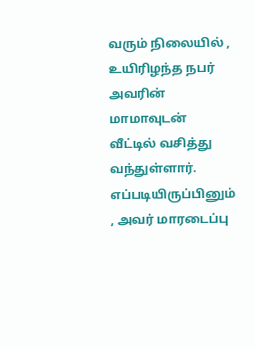வரும் நிலையில் , உயிரிழந்த நபர் அவரின் மாமாவுடன் வீட்டில் வசித்து வந்துள்ளார்.
எப்படியிருப்பினும் , அவர் மாரடைப்பு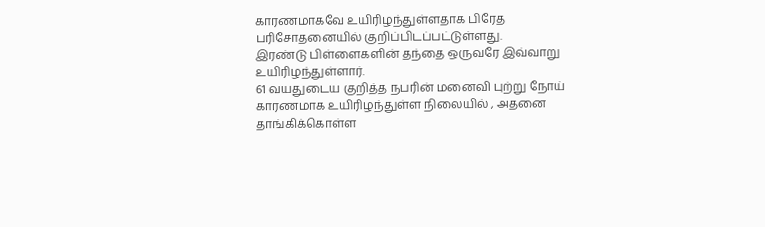காரணமாகவே உயிரிழந்துள்ளதாக பிரேத பரிசோதனையில் குறிப்பிடப்பட்டுள்ளது.
இரண்டு பிள்ளைகளின் தந்தை ஒருவரே இவ்வாறு உயிரிழந்துள்ளார்.
61 வயதுடைய குறித்த நபரின் மனைவி புற்று நோய் காரணமாக உயிரிழந்துள்ள நிலையில் , அதனை தாங்கிக்கொள்ள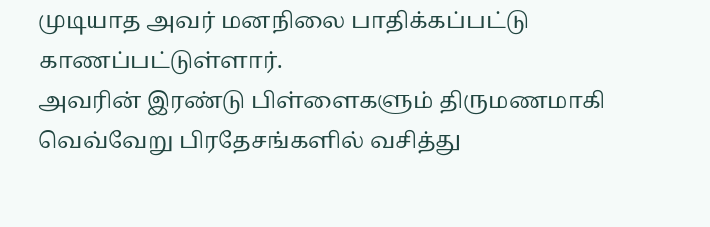முடியாத அவர் மனநிலை பாதிக்கப்பட்டு காணப்பட்டுள்ளார்.
அவரின் இரண்டு பிள்ளைகளும் திருமணமாகி வெவ்வேறு பிரதேசங்களில் வசித்து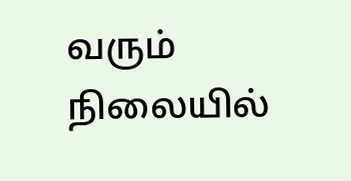வரும் நிலையில்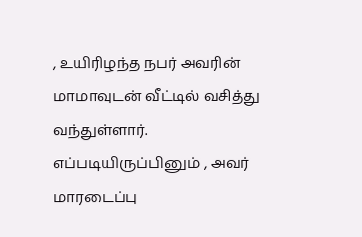, உயிரிழந்த நபர் அவரின் மாமாவுடன் வீட்டில் வசித்து வந்துள்ளார்.
எப்படியிருப்பினும் , அவர் மாரடைப்பு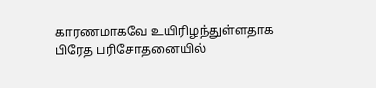காரணமாகவே உயிரிழந்துள்ளதாக பிரேத பரிசோதனையில்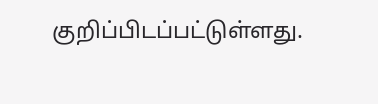குறிப்பிடப்பட்டுள்ளது.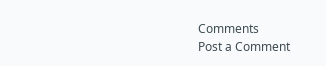Comments
Post a Comment